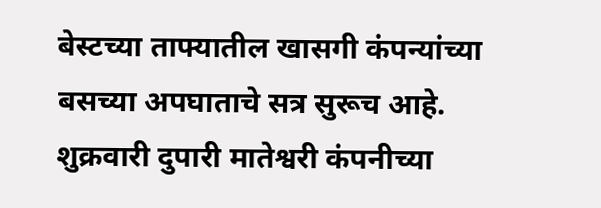बेस्टच्या ताफ्यातील खासगी कंपन्यांच्या बसच्या अपघाताचे सत्र सुरूच आहे. शुक्रवारी दुपारी मातेश्वरी कंपनीच्या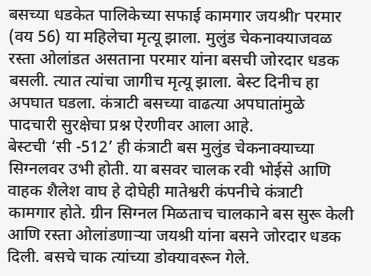बसच्या धडकेत पालिकेच्या सफाई कामगार जयश्रीr परमार (वय 56) या महिलेचा मृत्यू झाला. मुलुंड चेकनाक्याजवळ रस्ता ओलांडत असताना परमार यांना बसची जोरदार धडक बसली. त्यात त्यांचा जागीच मृत्यू झाला. बेस्ट दिनीच हा अपघात घडला. कंत्राटी बसच्या वाढत्या अपघातांमुळे पादचारी सुरक्षेचा प्रश्न ऐरणीवर आला आहे.
बेस्टची ‘सी -512’ ही कंत्राटी बस मुलुंड चेकनाक्याच्या सिग्नलवर उभी होती. या बसवर चालक रवी भोईसे आणि वाहक शैलेश वाघ हे दोघेही मातेश्वरी कंपनीचे कंत्राटी कामगार होते. ग्रीन सिग्नल मिळताच चालकाने बस सुरू केली आणि रस्ता ओलांडणाऱ्या जयश्री यांना बसने जोरदार धडक दिली. बसचे चाक त्यांच्या डोक्यावरून गेले.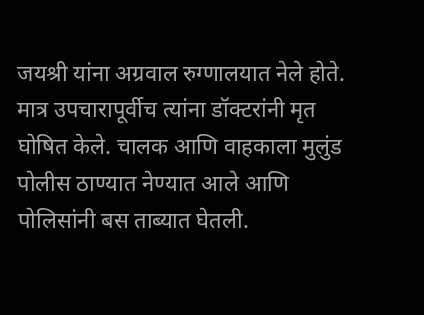जयश्री यांना अग्रवाल रुग्णालयात नेले होते. मात्र उपचारापूर्वीच त्यांना डॉक्टरांनी मृत घोषित केले. चालक आणि वाहकाला मुलुंड पोलीस ठाण्यात नेण्यात आले आणि पोलिसांनी बस ताब्यात घेतली.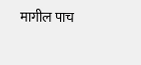मागील पाच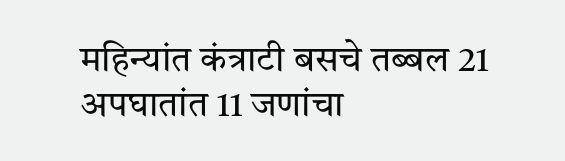महिन्यांत कंत्राटी बसचे तब्बल 21 अपघातांत 11 जणांचा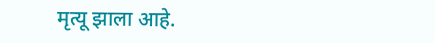मृत्यू झाला आहे.